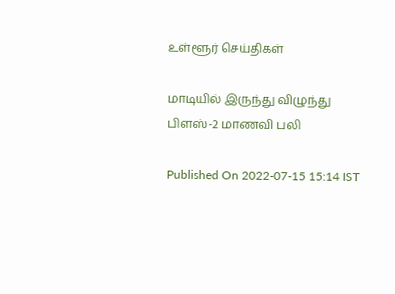உள்ளூர் செய்திகள்

மாடியில் இருந்து விழுந்து பிளஸ்-2 மாணவி பலி

Published On 2022-07-15 15:14 IST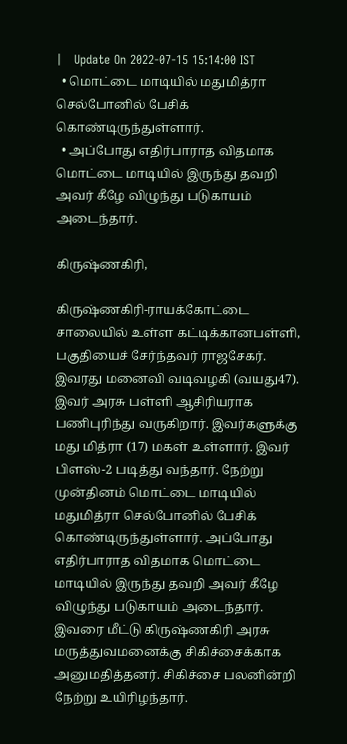|   Update On 2022-07-15 15:14:00 IST
  • மொட்டை மாடியில் மதுமித்ரா செல்போனில் பேசிக் கொண்டிருந்துள்ளார்.
  • அப்போது எதிர்பாராத விதமாக மொட்டை மாடியில் இருந்து தவறி அவர் கீழே விழுந்து படுகாயம் அடைந்தார்.

கிருஷ்ணகிரி,

கிருஷ்ணகிரி-ராயக்கோட்டை சாலையில் உள்ள கட்டிக்கானபள்ளி, பகுதியைச் சேர்ந்தவர் ராஜசேகர். இவரது மனைவி வடிவழகி (வயது47). இவர் அரசு பள்ளி ஆசிரியராக பணிபுரிந்து வருகிறார். இவர்களுக்கு மது மித்ரா (17) மகள் உள்ளார். இவர் பிளஸ்-2 படித்து வந்தார். நேற்று முன்தினம் மொட்டை மாடியில் மதுமித்ரா செல்போனில் பேசிக் கொண்டிருந்துள்ளார். அப்போது எதிர்பாராத விதமாக மொட்டை மாடியில் இருந்து தவறி அவர் கீழே விழுந்து படுகாயம் அடைந்தார். இவரை மீட்டு கிருஷ்ணகிரி அரசு மருத்துவமனைக்கு சிகிச்சைக்காக அனுமதித்தனர். சிகிச்சை பலனின்றி நேற்று உயிரிழந்தார்.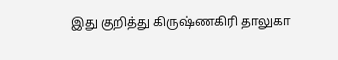இது குறித்து கிருஷ்ணகிரி தாலுகா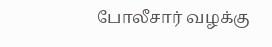போலீசார் வழக்கு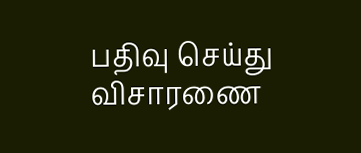பதிவு செய்து விசாரணை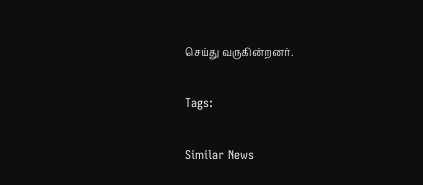செய்து வருகின்றனர்.

Tags:

Similar News